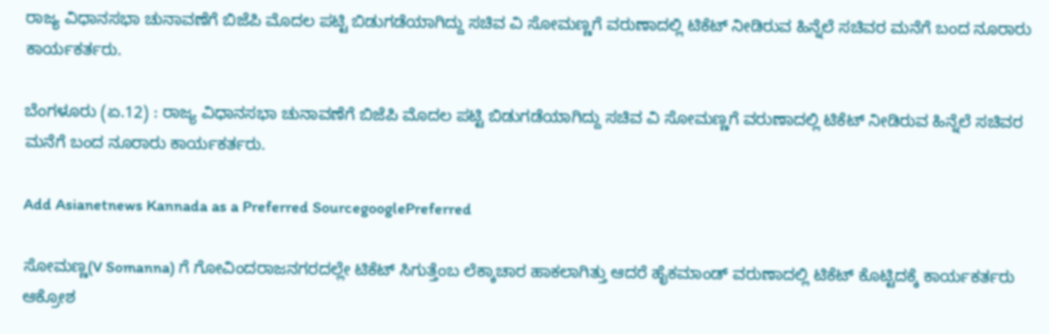ರಾಜ್ಯ ವಿಧಾನಸಭಾ ಚುನಾವಣೆಗೆ ಬಿಜೆಪಿ ಮೊದಲ ಪಟ್ಟಿ ಬಿಡುಗಡೆಯಾಗಿದ್ದು ಸಚಿವ ವಿ ಸೋಮಣ್ಣಗೆ ವರುಣಾದಲ್ಲಿ ಟಿಕೆಟ್ ನೀಡಿರುವ ಹಿನ್ನೆಲೆ ಸಚಿವರ ಮನೆಗೆ ಬಂದ ನೂರಾರು ಕಾರ್ಯಕರ್ತರು.

ಬೆಂಗಳೂರು (ಏ.12) : ರಾಜ್ಯ ವಿಧಾನಸಭಾ ಚುನಾವಣೆಗೆ ಬಿಜೆಪಿ ಮೊದಲ ಪಟ್ಟಿ ಬಿಡುಗಡೆಯಾಗಿದ್ದು ಸಚಿವ ವಿ ಸೋಮಣ್ಣಗೆ ವರುಣಾದಲ್ಲಿ ಟಿಕೆಟ್ ನೀಡಿರುವ ಹಿನ್ನೆಲೆ ಸಚಿವರ ಮನೆಗೆ ಬಂದ ನೂರಾರು ಕಾರ್ಯಕರ್ತರು.

Add Asianetnews Kannada as a Preferred SourcegooglePreferred

ಸೋಮಣ್ಣ(V Somanna) ಗೆ ಗೋವಿಂದರಾಜನಗರದಲ್ಲೇ ಟಿಕೆಟ್ ಸಿಗುತ್ತೆಂಬ ಲೆಕ್ಕಾಚಾರ ಹಾಕಲಾಗಿತ್ತು ಆದರೆ ಹೈಕಮಾಂಡ್ ವರುಣಾದಲ್ಲಿ ಟಿಕೆಟ್ ಕೊಟ್ಟಿದಕ್ಕೆ ಕಾರ್ಯಕರ್ತರು ಆಕ್ರೋಶ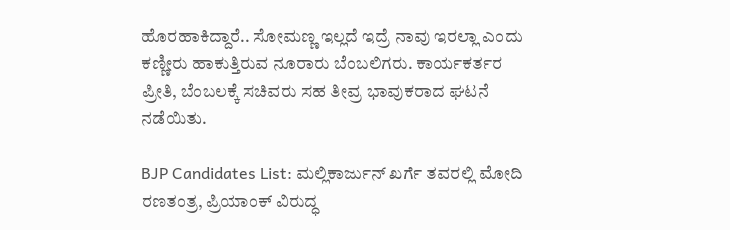ಹೊರಹಾಕಿದ್ದಾರೆ.. ಸೋಮಣ್ಣ ‌ಇಲ್ಲದೆ ಇದ್ರೆ‌ ನಾವು ಇರಲ್ಲಾ‌ ಎಂದು ಕಣ್ಣೀರು ಹಾಕುತ್ತಿರುವ ನೂರಾರು ಬೆಂಬಲಿಗರು. ಕಾರ್ಯಕರ್ತರ ಪ್ರೀತಿ, ಬೆಂಬಲಕ್ಕೆ ಸಚಿವರು ಸಹ ತೀವ್ರ ಭಾವುಕರಾದ ಘಟನೆ ನಡೆಯಿತು.

BJP Candidates List: ಮಲ್ಲಿಕಾರ್ಜುನ್‌ ಖರ್ಗೆ ತವರಲ್ಲಿ ಮೋದಿ ರಣತಂತ್ರ, ಪ್ರಿಯಾಂಕ್‌ ವಿರುದ್ಧ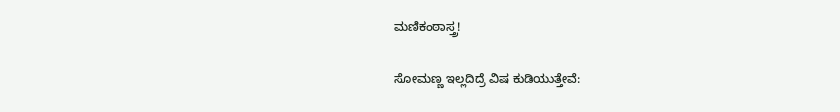ಮಣಿಕಂಠಾಸ್ತ್ರ!

ಸೋಮಣ್ಣ ಇಲ್ಲದಿದ್ರೆ ವಿಷ ಕುಡಿಯುತ್ತೇವೆ: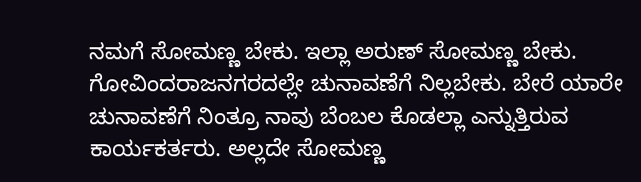ನಮಗೆ ಸೋಮಣ್ಣ ಬೇಕು. ಇಲ್ಲಾ ಅರುಣ್ ಸೋಮಣ್ಣ ಬೇಕು. ಗೋವಿಂದರಾಜನಗರದಲ್ಲೇ ಚುನಾವಣೆಗೆ ನಿಲ್ಲಬೇಕು. ಬೇರೆ ಯಾರೇ ಚುನಾವಣೆಗೆ ನಿಂತ್ರೂ ನಾವು ಬೆಂಬಲ ಕೊಡಲ್ಲಾ ಎನ್ನುತ್ತಿರುವ ಕಾರ್ಯಕರ್ತರು. ಅಲ್ಲದೇ ಸೋಮಣ್ಣ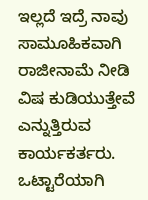ಇಲ್ಲದೆ ಇದ್ರೆ ನಾವು ಸಾಮೂಹಿಕವಾಗಿ ರಾಜೀನಾಮೆ ನೀಡಿ ವಿಷ ಕುಡಿಯುತ್ತೇವೆ ಎನ್ನುತ್ತಿರುವ ಕಾರ್ಯಕರ್ತರು. ಒಟ್ಟಾರೆಯಾಗಿ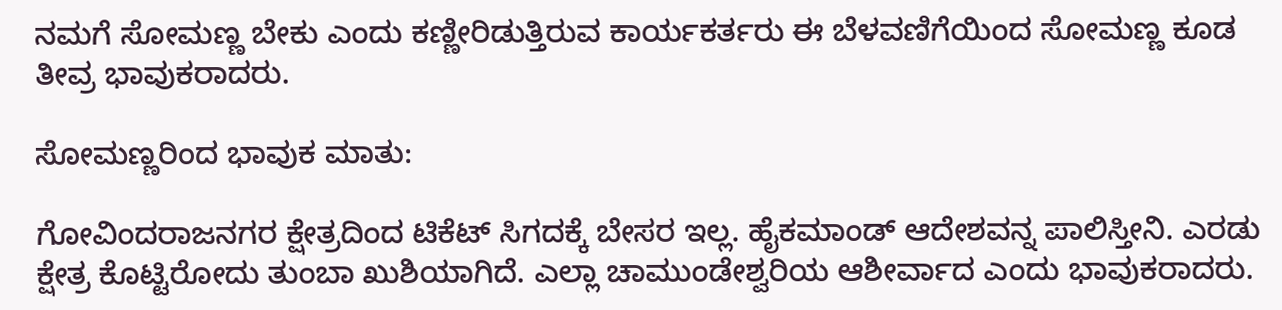ನಮಗೆ ಸೋಮಣ್ಣ ಬೇಕು ಎಂದು ಕಣ್ಣೀರಿಡುತ್ತಿರುವ ಕಾರ್ಯಕರ್ತರು ಈ ಬೆಳವಣಿಗೆಯಿಂದ ಸೋಮಣ್ಣ ಕೂಡ ತೀವ್ರ ಭಾವುಕರಾದರು.

ಸೋಮಣ್ಣರಿಂದ ಭಾವುಕ ಮಾತು:

ಗೋವಿಂದರಾಜನಗರ ಕ್ಷೇತ್ರದಿಂದ ಟಿಕೆಟ್ ಸಿಗದಕ್ಕೆ ಬೇಸರ ಇಲ್ಲ. ಹೈಕಮಾಂಡ್ ಆದೇಶವನ್ನ ಪಾಲಿಸ್ತೀನಿ. ಎರಡು ಕ್ಷೇತ್ರ ಕೊಟ್ಟಿರೋದು ತುಂಬಾ ಖುಶಿಯಾಗಿದೆ. ಎಲ್ಲಾ ಚಾಮುಂಡೇಶ್ವರಿಯ ಆಶೀರ್ವಾದ ಎಂದು ಭಾವುಕರಾದರು.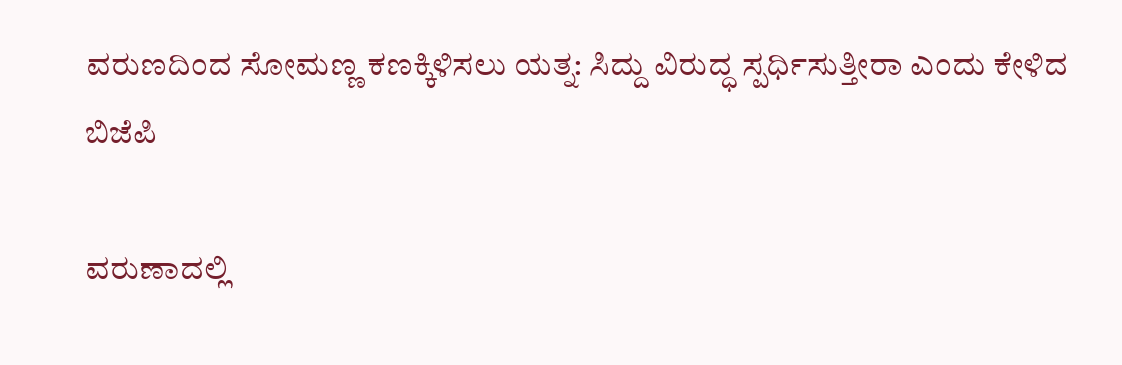ವರುಣದಿಂದ ಸೋಮಣ್ಣ ಕಣಕ್ಕಿಳಿಸಲು ಯತ್ನ: ಸಿದ್ದು ವಿರುದ್ಧ ಸ್ಪರ್ಧಿಸುತ್ತೀರಾ ಎಂದು ಕೇಳಿದ ಬಿಜೆಪಿ

ವರುಣಾದಲ್ಲಿ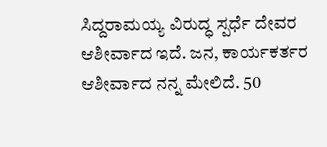ಸಿದ್ದರಾಮಯ್ಯ ವಿರುದ್ಧ ಸ್ಪರ್ಧೆ ದೇವರ ಆಶೀರ್ವಾದ ಇದೆ. ಜನ, ಕಾರ್ಯಕರ್ತರ ಆಶೀರ್ವಾದ ನನ್ನ ಮೇಲಿದೆ. 50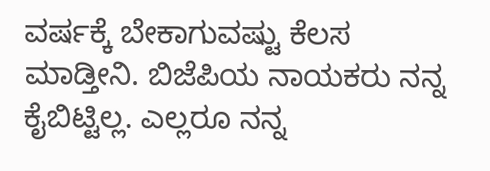ವರ್ಷಕ್ಕೆ ಬೇಕಾಗುವಷ್ಟು ಕೆಲಸ ಮಾಡ್ತೀನಿ. ಬಿಜೆಪಿಯ ನಾಯಕರು ನನ್ನ ಕೈಬಿಟ್ಟಿಲ್ಲ. ಎಲ್ಲರೂ ನನ್ನ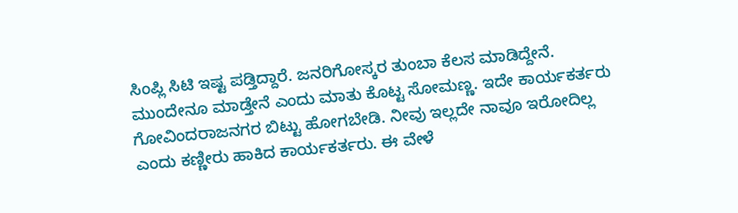ಸಿಂಪ್ಲಿ ಸಿಟಿ ಇಷ್ಟ ಪಡ್ತಿದ್ದಾರೆ. ಜನರಿಗೋಸ್ಕರ ತುಂಬಾ ಕೆಲಸ ಮಾಡಿದ್ದೇನೆ. ಮುಂದೇನೂ ಮಾಡ್ತೇನೆ ಎಂದು ಮಾತು ಕೊಟ್ಟ ಸೋಮಣ್ಣ. ಇದೇ ಕಾರ್ಯಕರ್ತರು ಗೋವಿಂದರಾಜನಗರ ಬಿಟ್ಟು ಹೋಗಬೇಡಿ. ನೀವು ಇಲ್ಲದೇ ನಾವೂ ಇರೋದಿಲ್ಲ ಎಂದು ಕಣ್ಣೀರು ಹಾಕಿದ ಕಾರ್ಯಕರ್ತರು. ಈ ವೇಳೆ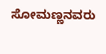ಸೋಮಣ್ಣನವರು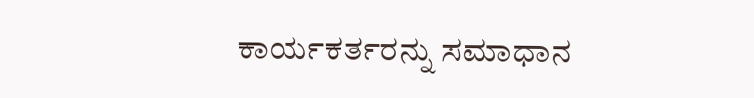ಕಾರ್ಯಕರ್ತರನ್ನು ಸಮಾಧಾನ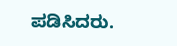ಪಡಿಸಿದರು.